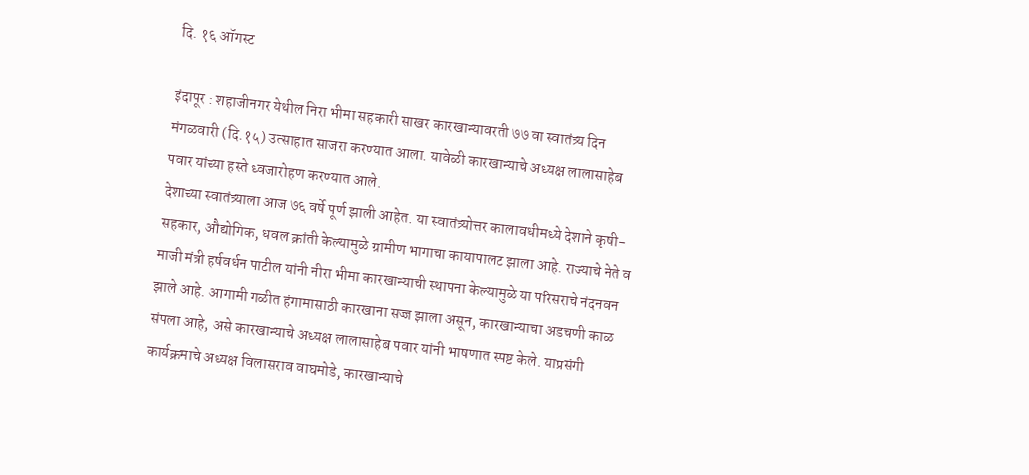दि. १६ ऑगस्ट

इंदापूर : शहाजीनगर येथील निरा भीमा सहकारी साखर कारखान्यावरती ७७ वा स्वातंत्र्य दिन मंगळवारी (दि.१५) उत्साहात साजरा करण्यात आला. यावेळी कारखान्याचे अध्यक्ष लालासाहेब पवार यांच्या हस्ते ध्वजारोहण करण्यात आले.
देशाच्या स्वातंत्र्याला आज ७६ वर्षे पूर्ण झाली आहेत. या स्वातंत्र्योत्तर कालावधीमध्ये देशाने कृषी-सहकार, औद्योगिक, धवल क्रांती केल्यामुळे ग्रामीण भागाचा कायापालट झाला आहे. राज्याचे नेते व माजी मंत्री हर्षवर्धन पाटील यांनी नीरा भीमा कारखान्याची स्थापना केल्यामुळे या परिसराचे नंदनवन झाले आहे. आगामी गळीत हंगामासाठी कारखाना सज्ज झाला असून, कारखान्याचा अडचणी काळ संपला आहे, असे कारखान्याचे अध्यक्ष लालासाहेब पवार यांनी भाषणात स्पष्ट केले. याप्रसंगी कार्यक्रमाचे अध्यक्ष विलासराव वाघमोडे, कारखान्याचे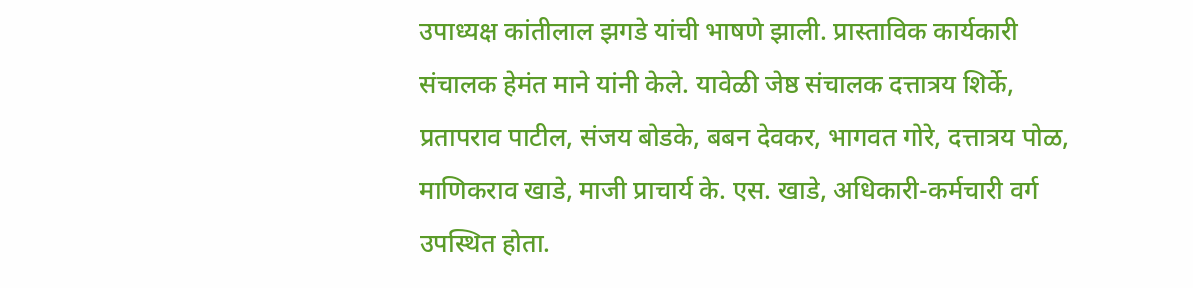उपाध्यक्ष कांतीलाल झगडे यांची भाषणे झाली. प्रास्ताविक कार्यकारी संचालक हेमंत माने यांनी केले. यावेळी जेष्ठ संचालक दत्तात्रय शिर्के, प्रतापराव पाटील, संजय बोडके, बबन देवकर, भागवत गोरे, दत्तात्रय पोळ, माणिकराव खाडे, माजी प्राचार्य के. एस. खाडे, अधिकारी-कर्मचारी वर्ग उपस्थित होता.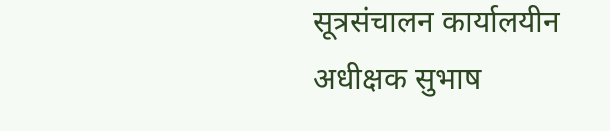सूत्रसंचालन कार्यालयीन अधीक्षक सुभाष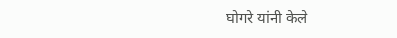घोगरे यांनी केले